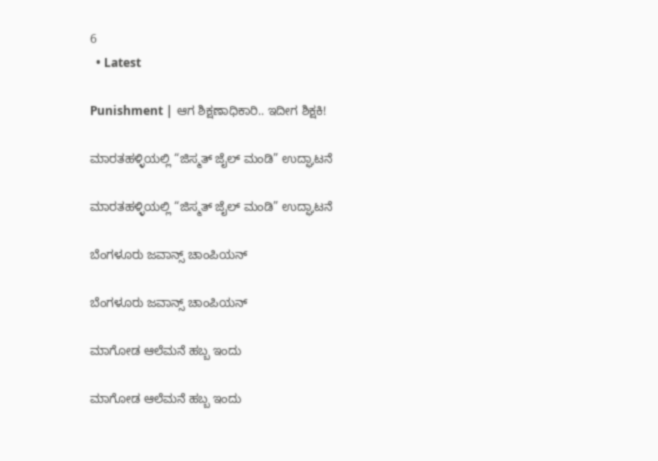6
  • Latest

Punishment | ಆಗ ಶಿಕ್ಷಣಾಧಿಕಾರಿ.. ಇದೀಗ ಶಿಕ್ಷಕಿ!

ಮಾರತಹಳ್ಳಿಯಲ್ಲಿ “ಜಿಸ್ಮತ್ ಜೈಲ್ ಮಂಡಿ” ಉದ್ಘಾಟನೆ

ಮಾರತಹಳ್ಳಿಯಲ್ಲಿ “ಜಿಸ್ಮತ್ ಜೈಲ್ ಮಂಡಿ” ಉದ್ಘಾಟನೆ

ಬೆಂಗಳೂರು ಜವಾನ್ಸ್ ಚಾಂಪಿಯನ್

ಬೆಂಗಳೂರು ಜವಾನ್ಸ್ ಚಾಂಪಿಯನ್

ಮಾಗೋಡ ಆಲೆಮನೆ ಹಬ್ಬ ಇಂದು

ಮಾಗೋಡ ಆಲೆಮನೆ ಹಬ್ಬ ಇಂದು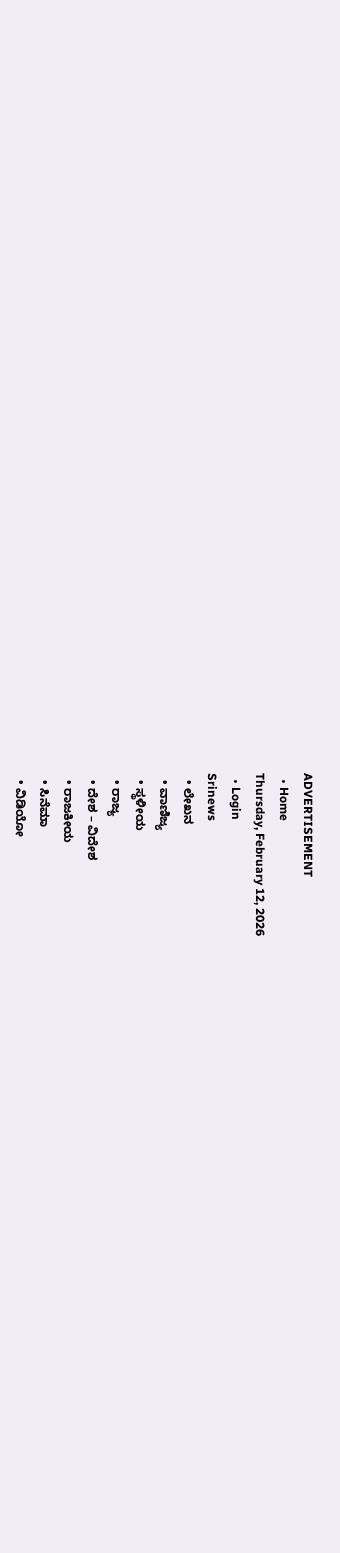ADVERTISEMENT
  • Home
Thursday, February 12, 2026
  • Login
Srinews
  • ಲೇಖನ
  • ವಾಣಿಜ್ಯ
  • ಸ್ಥಳೀಯ
  • ರಾಜ್ಯ
  • ದೇಶ – ವಿದೇಶ
  • ರಾಜಕೀಯ
  • ಸಿನೆಮಾ
  • ವಿಡಿಯೋ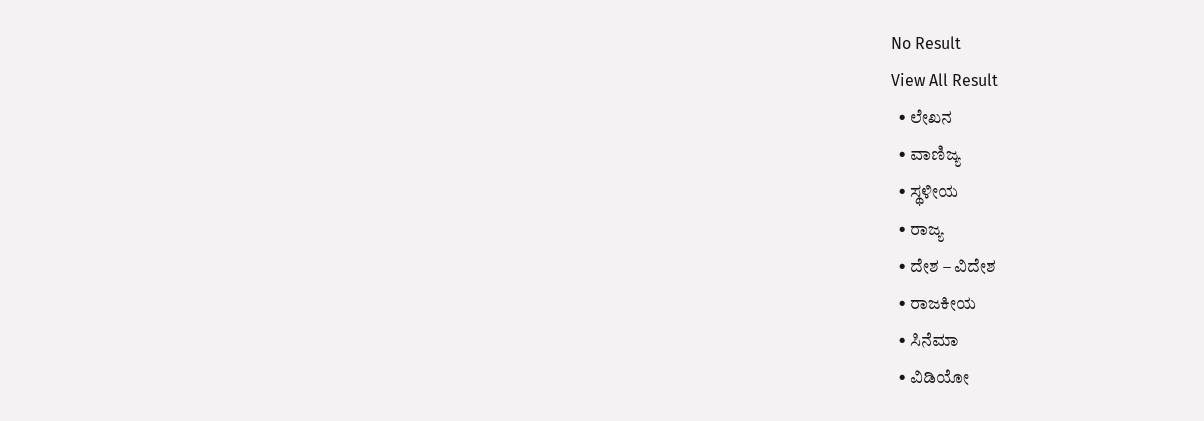No Result
View All Result
  • ಲೇಖನ
  • ವಾಣಿಜ್ಯ
  • ಸ್ಥಳೀಯ
  • ರಾಜ್ಯ
  • ದೇಶ – ವಿದೇಶ
  • ರಾಜಕೀಯ
  • ಸಿನೆಮಾ
  • ವಿಡಿಯೋ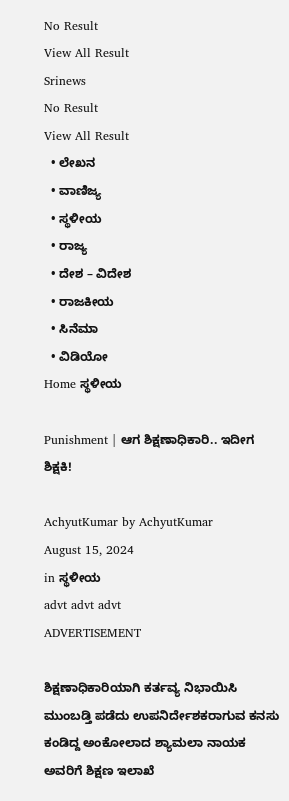No Result
View All Result
Srinews
No Result
View All Result
  • ಲೇಖನ
  • ವಾಣಿಜ್ಯ
  • ಸ್ಥಳೀಯ
  • ರಾಜ್ಯ
  • ದೇಶ – ವಿದೇಶ
  • ರಾಜಕೀಯ
  • ಸಿನೆಮಾ
  • ವಿಡಿಯೋ
Home ಸ್ಥಳೀಯ

Punishment | ಆಗ ಶಿಕ್ಷಣಾಧಿಕಾರಿ.. ಇದೀಗ ಶಿಕ್ಷಕಿ!

AchyutKumar by AchyutKumar
August 15, 2024
in ಸ್ಥಳೀಯ
advt advt advt
ADVERTISEMENT

ಶಿಕ್ಷಣಾಧಿಕಾರಿಯಾಗಿ ಕರ್ತವ್ಯ ನಿಭಾಯಿಸಿ ಮುಂಬಡ್ತಿ ಪಡೆದು ಉಪನಿರ್ದೇಶಕರಾಗುವ ಕನಸು ಕಂಡಿದ್ದ ಅಂಕೋಲಾದ ಶ್ಯಾಮಲಾ ನಾಯಕ ಅವರಿಗೆ ಶಿಕ್ಷಣ ಇಲಾಖೆ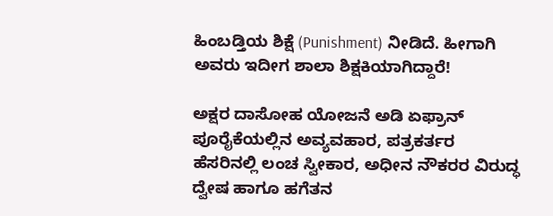ಹಿಂಬಡ್ತಿಯ ಶಿಕ್ಷೆ (Punishment) ನೀಡಿದೆ. ಹೀಗಾಗಿ ಅವರು ಇದೀಗ ಶಾಲಾ ಶಿಕ್ಷಕಿಯಾಗಿದ್ದಾರೆ!

ಅಕ್ಷರ ದಾಸೋಹ ಯೋಜನೆ ಅಡಿ ಏಫ್ರಾನ್ ಪೂರೈಕೆಯಲ್ಲಿನ ಅವ್ಯವಹಾರ, ಪತ್ರಕರ್ತರ ಹೆಸರಿನಲ್ಲಿ ಲಂಚ ಸ್ವೀಕಾರ, ಅಧೀನ ನೌಕರರ ವಿರುದ್ಧ ದ್ವೇಷ ಹಾಗೂ ಹಗೆತನ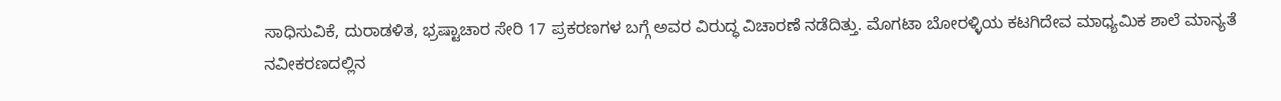ಸಾಧಿಸುವಿಕೆ, ದುರಾಡಳಿತ, ಭ್ರಷ್ಟಾಚಾರ ಸೇರಿ 17 ಪ್ರಕರಣಗಳ ಬಗ್ಗೆ ಅವರ ವಿರುದ್ಧ ವಿಚಾರಣೆ ನಡೆದಿತ್ತು. ಮೊಗಟಾ ಬೋರಳ್ಳಿಯ ಕಟಗಿದೇವ ಮಾಧ್ಯಮಿಕ ಶಾಲೆ ಮಾನ್ಯತೆ ನವೀಕರಣದಲ್ಲಿನ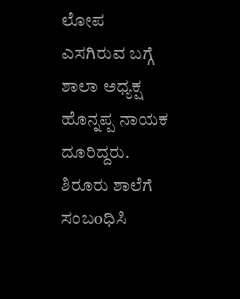ಲೋಪ ಎಸಗಿರುವ ಬಗ್ಗೆ ಶಾಲಾ ಅಧ್ಯಕ್ಷ ಹೊನ್ನಪ್ಪ ನಾಯಕ ದೂರಿದ್ದರು. ಶಿರೂರು ಶಾಲೆಗೆ ಸಂಬoಧಿಸಿ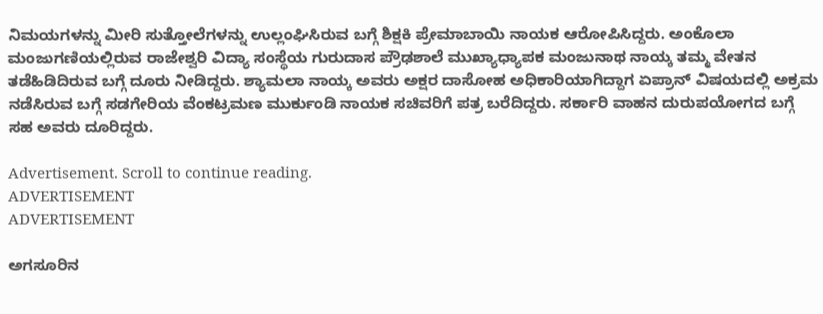ನಿಮಯಗಳನ್ನು ಮೀರಿ ಸುತ್ತೋಲೆಗಳನ್ನು ಉಲ್ಲಂಘಿಸಿರುವ ಬಗ್ಗೆ ಶಿಕ್ಷಕಿ ಪ್ರೇಮಾಬಾಯಿ ನಾಯಕ ಆರೋಪಿಸಿದ್ದರು. ಅಂಕೊಲಾ ಮಂಜುಗಣಿಯಲ್ಲಿರುವ ರಾಜೇಶ್ವರಿ ವಿದ್ಯಾ ಸಂಸ್ಥೆಯ ಗುರುದಾಸ ಪ್ರೌಢಶಾಲೆ ಮುಖ್ಯಾಧ್ಯಾಪಕ ಮಂಜುನಾಥ ನಾಯ್ಕ ತಮ್ಮ ವೇತನ ತಡೆಹಿಡಿದಿರುವ ಬಗ್ಗೆ ದೂರು ನೀಡಿದ್ದರು. ಶ್ಯಾಮಲಾ ನಾಯ್ಕ ಅವರು ಅಕ್ಷರ ದಾಸೋಹ ಅಧಿಕಾರಿಯಾಗಿದ್ದಾಗ ಏಪ್ರಾನ್ ವಿಷಯದಲ್ಲಿ ಅಕ್ರಮ ನಡೆಸಿರುವ ಬಗ್ಗೆ ಸಡಗೇರಿಯ ವೆಂಕಟ್ರಮಣ ಮುರ್ಕುಂಡಿ ನಾಯಕ ಸಚಿವರಿಗೆ ಪತ್ರ ಬರೆದಿದ್ದರು. ಸರ್ಕಾರಿ ವಾಹನ ದುರುಪಯೋಗದ ಬಗ್ಗೆ ಸಹ ಅವರು ದೂರಿದ್ದರು.

Advertisement. Scroll to continue reading.
ADVERTISEMENT
ADVERTISEMENT

ಅಗಸೂರಿನ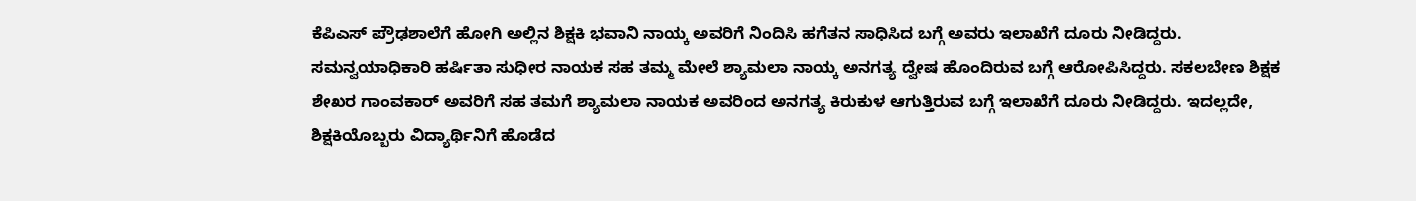ಕೆಪಿಎಸ್ ಪ್ರೌಢಶಾಲೆಗೆ ಹೋಗಿ ಅಲ್ಲಿನ ಶಿಕ್ಷಕಿ ಭವಾನಿ ನಾಯ್ಕ ಅವರಿಗೆ ನಿಂದಿಸಿ ಹಗೆತನ ಸಾಧಿಸಿದ ಬಗ್ಗೆ ಅವರು ಇಲಾಖೆಗೆ ದೂರು ನೀಡಿದ್ದರು. ಸಮನ್ವಯಾಧಿಕಾರಿ ಹರ್ಷಿತಾ ಸುಧೀರ ನಾಯಕ ಸಹ ತಮ್ಮ ಮೇಲೆ ಶ್ಯಾಮಲಾ ನಾಯ್ಕ ಅನಗತ್ಯ ದ್ವೇಷ ಹೊಂದಿರುವ ಬಗ್ಗೆ ಆರೋಪಿಸಿದ್ದರು. ಸಕಲಬೇಣ ಶಿಕ್ಷಕ ಶೇಖರ ಗಾಂವಕಾರ್ ಅವರಿಗೆ ಸಹ ತಮಗೆ ಶ್ಯಾಮಲಾ ನಾಯಕ ಅವರಿಂದ ಅನಗತ್ಯ ಕಿರುಕುಳ ಆಗುತ್ತಿರುವ ಬಗ್ಗೆ ಇಲಾಖೆಗೆ ದೂರು ನೀಡಿದ್ದರು. ಇದಲ್ಲದೇ, ಶಿಕ್ಷಕಿಯೊಬ್ಬರು ವಿದ್ಯಾರ್ಥಿನಿಗೆ ಹೊಡೆದ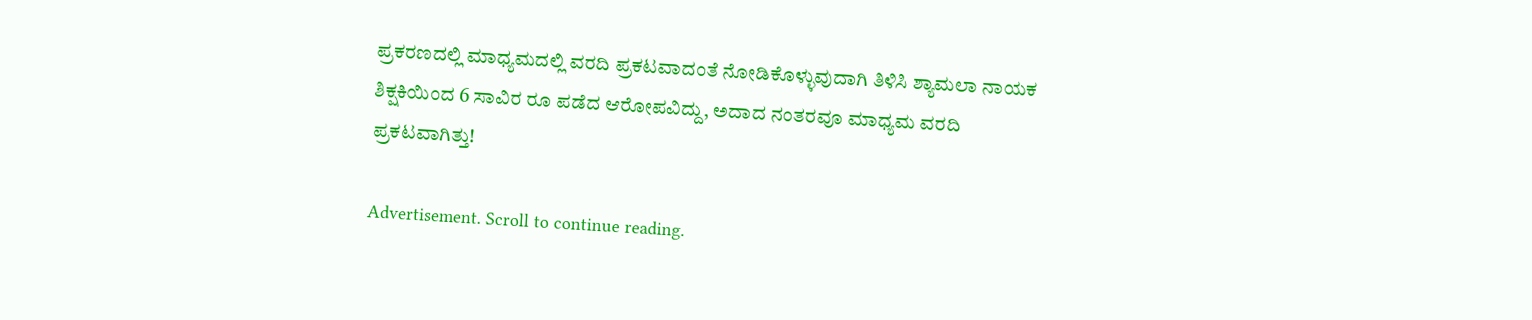ಪ್ರಕರಣದಲ್ಲಿ ಮಾಧ್ಯಮದಲ್ಲಿ ವರದಿ ಪ್ರಕಟವಾದಂತೆ ನೋಡಿಕೊಳ್ಳುವುದಾಗಿ ತಿಳಿಸಿ ಶ್ಯಾಮಲಾ ನಾಯಕ ಶಿಕ್ಷಕಿಯಿಂದ 6 ಸಾವಿರ ರೂ ಪಡೆದ ಆರೋಪವಿದ್ದು, ಅದಾದ ನಂತರವೂ ಮಾಧ್ಯಮ ವರದಿ ಪ್ರಕಟವಾಗಿತ್ತು!

Advertisement. Scroll to continue reading.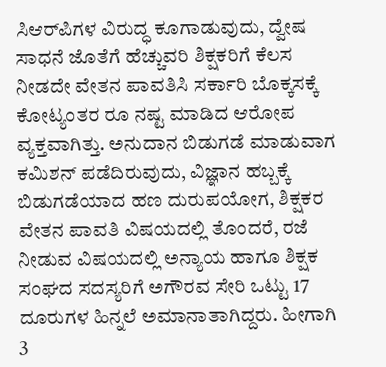ಸಿಆರ್‌ಪಿಗಳ ವಿರುದ್ಧ ಕೂಗಾಡುವುದು, ದ್ವೇಷ ಸಾಧನೆ ಜೊತೆಗೆ ಹೆಚ್ಚುವರಿ ಶಿಕ್ಷಕರಿಗೆ ಕೆಲಸ ನೀಡದೇ ವೇತನ ಪಾವತಿಸಿ ಸರ್ಕಾರಿ ಬೊಕ್ಕಸಕ್ಕೆ ಕೋಟ್ಯಂತರ ರೂ ನಷ್ಟ ಮಾಡಿದ ಆರೋಪ ವ್ಯಕ್ತವಾಗಿತ್ತು. ಅನುದಾನ ಬಿಡುಗಡೆ ಮಾಡುವಾಗ ಕಮಿಶನ್ ಪಡೆದಿರುವುದು, ವಿಜ್ಞಾನ ಹಬ್ಬಕ್ಕೆ ಬಿಡುಗಡೆಯಾದ ಹಣ ದುರುಪಯೋಗ, ಶಿಕ್ಷಕರ ವೇತನ ಪಾವತಿ ವಿಷಯದಲ್ಲಿ ತೊಂದರೆ, ರಜೆ ನೀಡುವ ವಿಷಯದಲ್ಲಿ ಅನ್ಯಾಯ ಹಾಗೂ ಶಿಕ್ಷಕ ಸಂಘದ ಸದಸ್ಯರಿಗೆ ಅಗೌರವ ಸೇರಿ ಒಟ್ಟು 17 ದೂರುಗಳ ಹಿನ್ನಲೆ ಅಮಾನಾತಾಗಿದ್ದರು. ಹೀಗಾಗಿ 3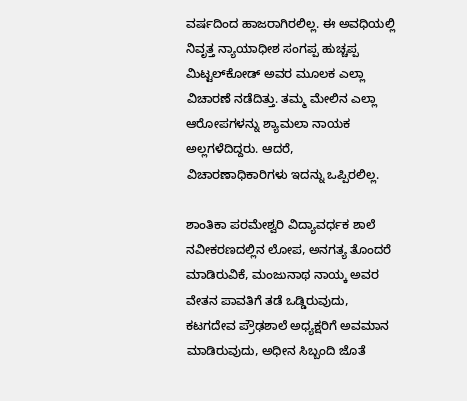ವರ್ಷದಿಂದ ಹಾಜರಾಗಿರಲಿಲ್ಲ. ಈ ಅವಧಿಯಲ್ಲಿ ನಿವೃತ್ತ ನ್ಯಾಯಾಧೀಶ ಸಂಗಪ್ಪ ಹುಚ್ಚಪ್ಪ ಮಿಟ್ಟಲ್‌ಕೋಡ್ ಅವರ ಮೂಲಕ ಎಲ್ಲಾ ವಿಚಾರಣೆ ನಡೆದಿತ್ತು. ತಮ್ಮ ಮೇಲಿನ ಎಲ್ಲಾ ಆರೋಪಗಳನ್ನು ಶ್ಯಾಮಲಾ ನಾಯಕ ಅಲ್ಲಗಳೆದಿದ್ದರು. ಆದರೆ, ವಿಚಾರಣಾಧಿಕಾರಿಗಳು ಇದನ್ನು ಒಪ್ಪಿರಲಿಲ್ಲ.

ಶಾಂತಿಕಾ ಪರಮೇಶ್ವರಿ ವಿದ್ಯಾವರ್ಧಕ ಶಾಲೆ ನವೀಕರಣದಲ್ಲಿನ ಲೋಪ, ಅನಗತ್ಯ ತೊಂದರೆ ಮಾಡಿರುವಿಕೆ, ಮಂಜುನಾಥ ನಾಯ್ಕ ಅವರ ವೇತನ ಪಾವತಿಗೆ ತಡೆ ಒಡ್ಡಿರುವುದು, ಕಟಗದೇವ ಪ್ರೌಢಶಾಲೆ ಅಧ್ಯಕ್ಷರಿಗೆ ಅವಮಾನ ಮಾಡಿರುವುದು, ಅಧೀನ ಸಿಬ್ಬಂದಿ ಜೊತೆ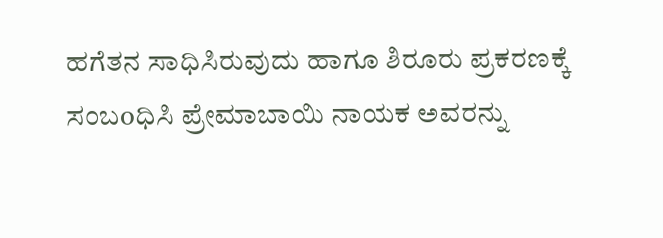ಹಗೆತನ ಸಾಧಿಸಿರುವುದು ಹಾಗೂ ಶಿರೂರು ಪ್ರಕರಣಕ್ಕೆ ಸಂಬoಧಿಸಿ ಪ್ರೇಮಾಬಾಯಿ ನಾಯಕ ಅವರನ್ನು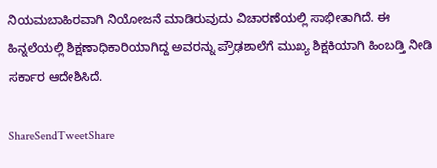ನಿಯಮಬಾಹಿರವಾಗಿ ನಿಯೋಜನೆ ಮಾಡಿರುವುದು ವಿಚಾರಣೆಯಲ್ಲಿ ಸಾಭೀತಾಗಿದೆ. ಈ ಹಿನ್ನಲೆಯಲ್ಲಿ ಶಿಕ್ಷಣಾಧಿಕಾರಿಯಾಗಿದ್ದ ಅವರನ್ನು ಪ್ರೌಢಶಾಲೆಗೆ ಮುಖ್ಯ ಶಿಕ್ಷಕಿಯಾಗಿ ಹಿಂಬಡ್ತಿ ನೀಡಿ ಸರ್ಕಾರ ಆದೇಶಿಸಿದೆ.

ShareSendTweetShare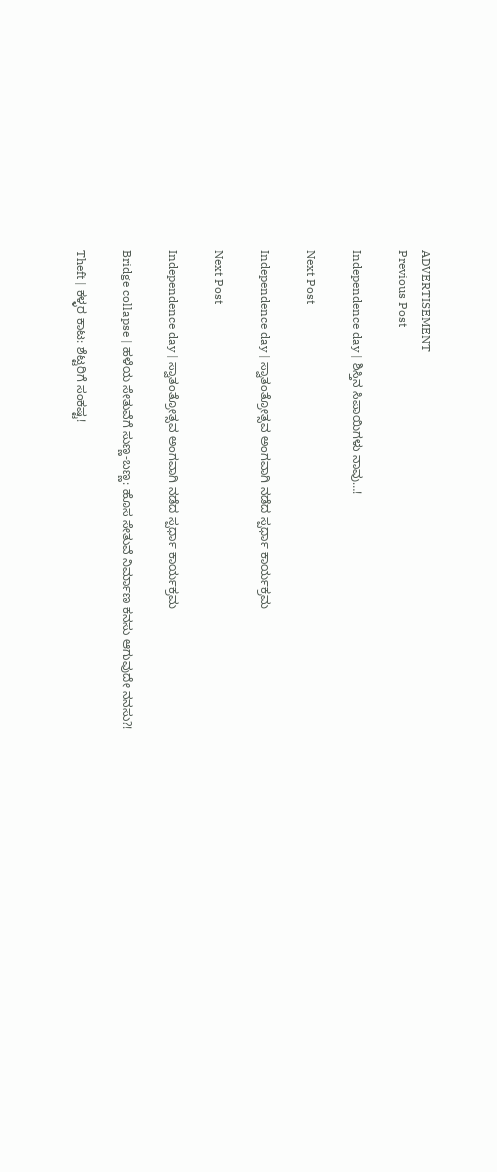ADVERTISEMENT
Previous Post

Independence day | ಶಿಸ್ತಿನ ಸಿಪಾಯಿಗಳು ನಾವು…!

Next Post

Independence day | ಸ್ವಾತಂತ್ರೋತ್ಸವ ಅಂಗವಾಗಿ ನಡೆದ ಸ್ಪರ್ಧಾ ಕಾರ್ಯಕ್ರಮ

Next Post

Independence day | ಸ್ವಾತಂತ್ರೋತ್ಸವ ಅಂಗವಾಗಿ ನಡೆದ ಸ್ಪರ್ಧಾ ಕಾರ್ಯಕ್ರಮ

Bridge collapse | ಹಳೆಯ ಸೇತುವೆಗೆ ಸುಣ್ಣ-ಬಣ್ಣ: ಹೊಸ ಸೇತುವೆ ನಿರ್ಮಾಣ ಕನಸು ಆಗುವುದೇ ನನಸು?!

Theft | ಕಳ್ಳರ ಕಾಟ: ಶೆಟ್ಟರಿಗೆ ಸಂಕಷ್ಟ!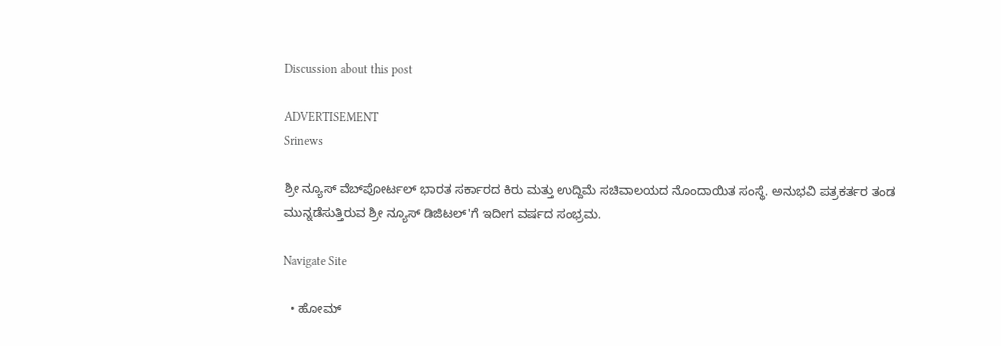Discussion about this post

ADVERTISEMENT
Srinews

ಶ್ರೀ ನ್ಯೂಸ್ ವೆಬ್‌ಪೋರ್ಟಲ್ ಭಾರತ ಸರ್ಕಾರದ ಕಿರು ಮತ್ತು ಉದ್ದಿಮೆ ಸಚಿವಾಲಯದ ನೊಂದಾಯಿತ ಸಂಸ್ಥೆ. ಅನುಭವಿ ಪತ್ರಕರ್ತರ ತಂಡ ಮುನ್ನಡೆಸುತ್ತಿರುವ ಶ್ರೀ ನ್ಯೂಸ್ ಡಿಜಿಟಲ್'ಗೆ ಇದೀಗ ವರ್ಷದ ಸಂಭ್ರಮ.

Navigate Site

  • ಹೋಮ್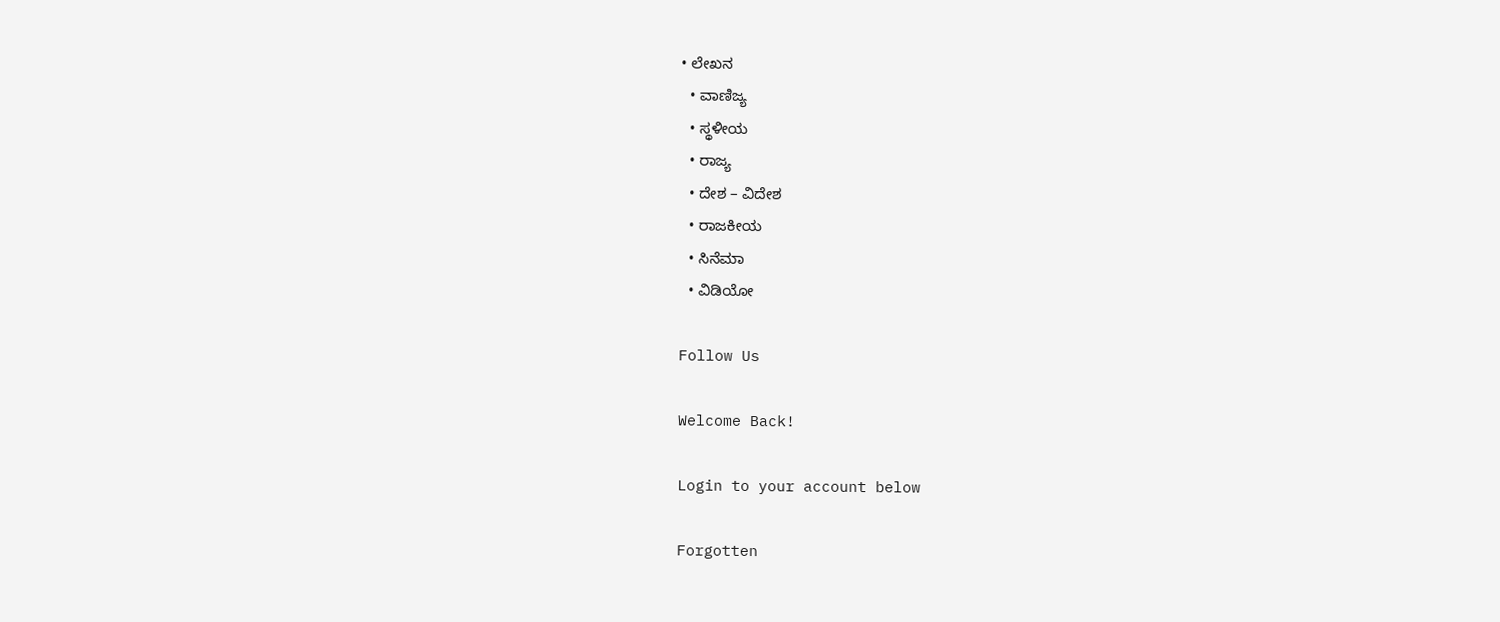• ಲೇಖನ
  • ವಾಣಿಜ್ಯ
  • ಸ್ಥಳೀಯ
  • ರಾಜ್ಯ
  • ದೇಶ – ವಿದೇಶ
  • ರಾಜಕೀಯ
  • ಸಿನೆಮಾ
  • ವಿಡಿಯೋ

Follow Us

Welcome Back!

Login to your account below

Forgotten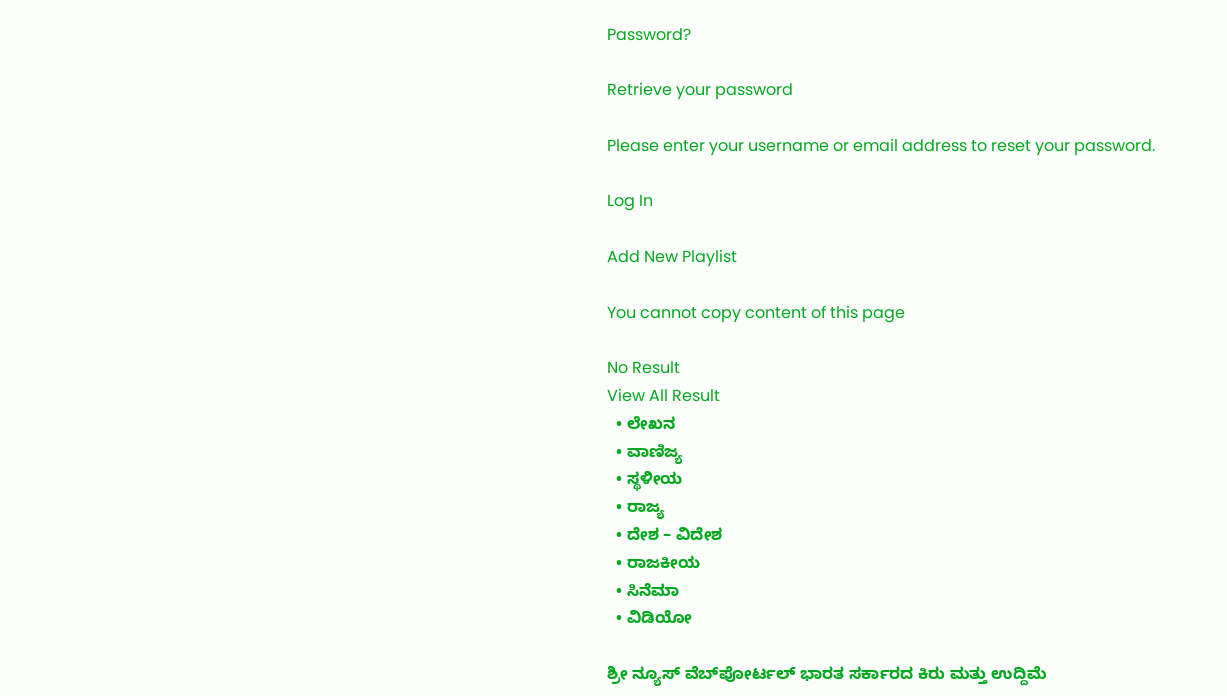Password?

Retrieve your password

Please enter your username or email address to reset your password.

Log In

Add New Playlist

You cannot copy content of this page

No Result
View All Result
  • ಲೇಖನ
  • ವಾಣಿಜ್ಯ
  • ಸ್ಥಳೀಯ
  • ರಾಜ್ಯ
  • ದೇಶ – ವಿದೇಶ
  • ರಾಜಕೀಯ
  • ಸಿನೆಮಾ
  • ವಿಡಿಯೋ

ಶ್ರೀ ನ್ಯೂಸ್ ವೆಬ್‌ಪೋರ್ಟಲ್ ಭಾರತ ಸರ್ಕಾರದ ಕಿರು ಮತ್ತು ಉದ್ದಿಮೆ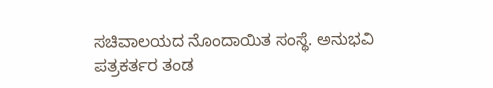ಸಚಿವಾಲಯದ ನೊಂದಾಯಿತ ಸಂಸ್ಥೆ. ಅನುಭವಿ ಪತ್ರಕರ್ತರ ತಂಡ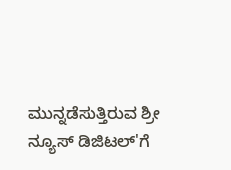ಮುನ್ನಡೆಸುತ್ತಿರುವ ಶ್ರೀ ನ್ಯೂಸ್ ಡಿಜಿಟಲ್'ಗೆ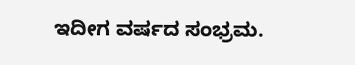ಇದೀಗ ವರ್ಷದ ಸಂಭ್ರಮ.